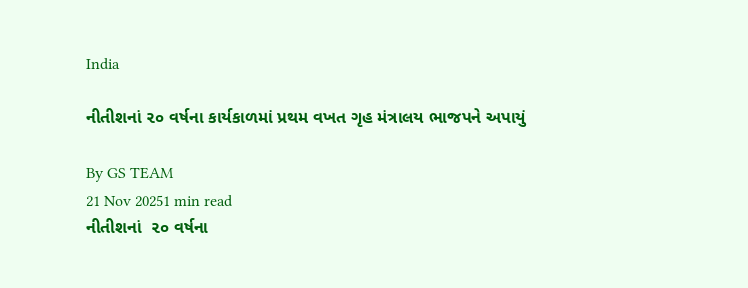India

નીતીશનાં ૨૦ વર્ષના કાર્યકાળમાં પ્રથમ વખત ગૃહ મંત્રાલય ભાજપને અપાયું

By GS TEAM
21 Nov 20251 min read
નીતીશનાં  ૨૦ વર્ષના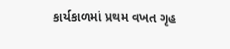કાર્યકાળમાં પ્રથમ વખત ગૃહ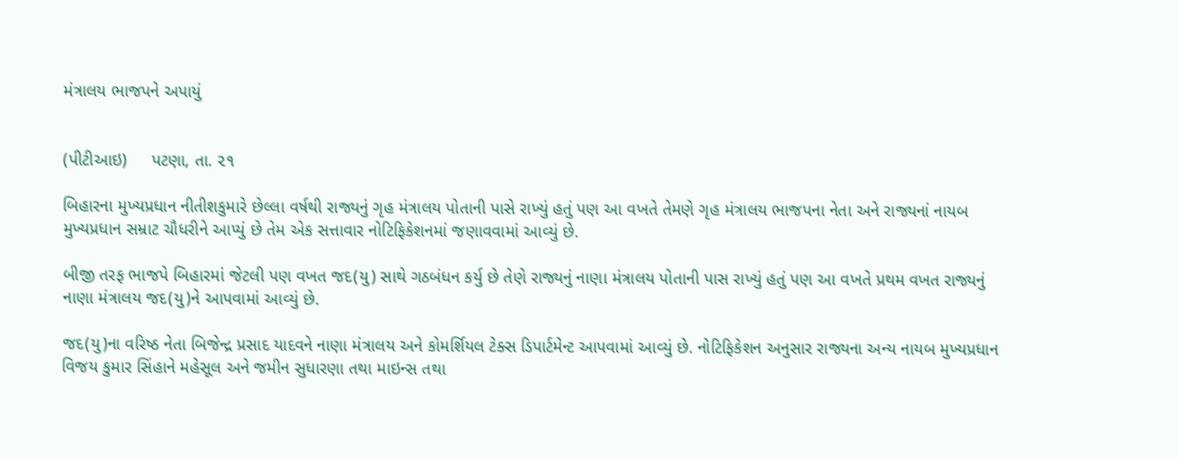મંત્રાલય ભાજપને અપાયું


(પીટીઆઇ)     પટણા, તા. ૨૧

બિહારના મુખ્યપ્રધાન નીતીશકુમારે છેલ્લા વર્ષથી રાજ્યનું ગૃહ મંત્રાલય પોતાની પાસે રાખ્યું હતું પણ આ વખતે તેમણે ગૃહ મંત્રાલય ભાજપના નેતા અને રાજ્યનાં નાયબ મુખ્યપ્રધાન સમ્રાટ ચૌધરીને આપ્યું છે તેમ એક સત્તાવાર નોટિફિકેશનમાં જણાવવામાં આવ્યું છે.

બીજી તરફ ભાજપે બિહારમાં જેટલી પણ વખત જદ(યુ) સાથે ગઠબંધન કર્યુ છે તેણે રાજ્યનું નાણા મંત્રાલય પોતાની પાસ રાખ્યું હતું પણ આ વખતે પ્રથમ વખત રાજ્યનું નાણા મંત્રાલય જદ(યુ)ને આપવામાં આવ્યું છે.

જદ(યુ)ના વરિષ્ઠ નેતા બિજેન્દ્ર પ્રસાદ યાદવને નાણા મંત્રાલય અને કોમર્શિયલ ટેક્સ ડિપાર્ટમેન્ટ આપવામાં આવ્યું છે. નોટિફિકેશન અનુસાર રાજ્યના અન્ય નાયબ મુખ્યપ્રધાન વિજય કુમાર સિંહાને મહેસૂલ અને જમીન સુધારણા તથા માઇન્સ તથા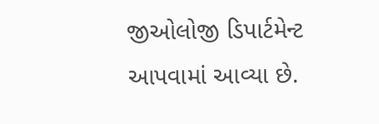જીઓલોજી ડિપાર્ટમેન્ટ આપવામાં આવ્યા છે.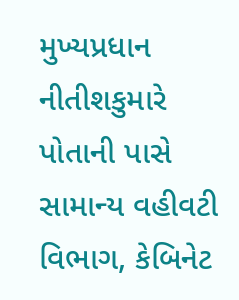મુખ્યપ્રધાન નીતીશકુમારે પોતાની પાસે સામાન્ય વહીવટી વિભાગ, કેબિનેટ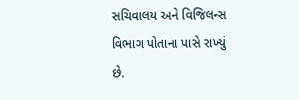સચિવાલય અને વિજિલન્સ વિભાગ પોતાના પાસે રાખ્યું છે.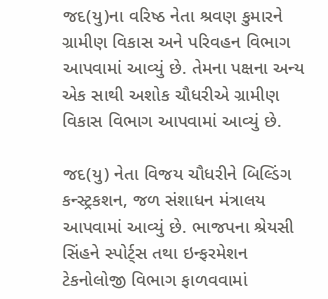જદ(યુ)ના વરિષ્ઠ નેતા શ્રવણ કુમારને ગ્રામીણ વિકાસ અને પરિવહન વિભાગ આપવામાં આવ્યું છે. તેમના પક્ષના અન્ય એક સાથી અશોક ચૌધરીએ ગ્રામીણ વિકાસ વિભાગ આપવામાં આવ્યું છે.

જદ(યુ) નેતા વિજય ચૌધરીને બિલ્ડિંગ કન્સ્ટ્રકશન, જળ સંશાધન મંત્રાલય આપવામાં આવ્યું છે. ભાજપના શ્રેયસી સિંહને સ્પોર્ટ્સ તથા ઇન્ફરમેશન ટેકનોલોજી વિભાગ ફાળવવામાં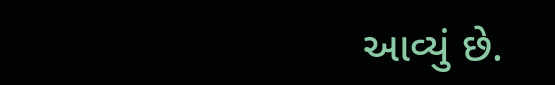આવ્યું છે.